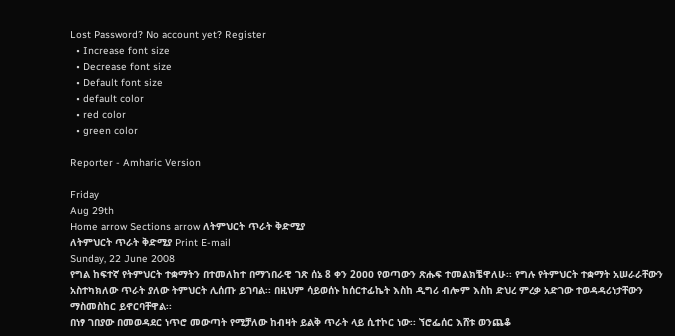Lost Password? No account yet? Register
  • Increase font size
  • Decrease font size
  • Default font size
  • default color
  • red color
  • green color

Reporter - Amharic Version

Friday
Aug 29th
Home arrow Sections arrow ለትምህርት ጥራት ቅድሚያ
ለትምህርት ጥራት ቅድሚያ Print E-mail
Sunday, 22 June 2008
የግል ከፍተኛ የትምህርት ተቋማትን በተመለከተ በማኀበራዊ ገጽ ሰኔ 8 ቀን 2ዐዐዐ የወጣውን ጽሑፍ ተመልክቼዋለሁ፡፡ የግሉ የትምህርት ተቋማት አሠራራቸውን አስተካክለው ጥራት ያለው ትምህርት ሊሰጡ ይገባል፡፡ በዚህም ሳይወሰኑ ከሰርተፊኬት እስከ ዲግሪ ብሎም እስከ ድህረ ምረቃ አድገው ተወዳዳሪነታቸውን ማስመስከር ይኖርባቸዋል፡፡
በነፃ ገበያው በመወዳደር ነጥሮ መውጣት የሚቻለው ከብዛት ይልቅ ጥራት ላይ ሲተኮር ነው፡፡ ኘሮፌሰር እሸቱ ወንጨቆ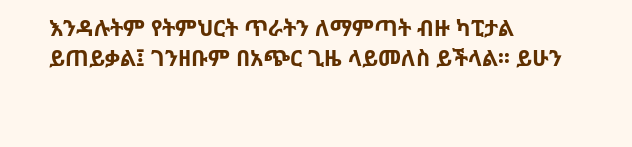እንዳሉትም የትምህርት ጥራትን ለማምጣት ብዙ ካፒታል ይጠይቃል፤ ገንዘቡም በአጭር ጊዜ ላይመለስ ይችላል፡፡ ይሁን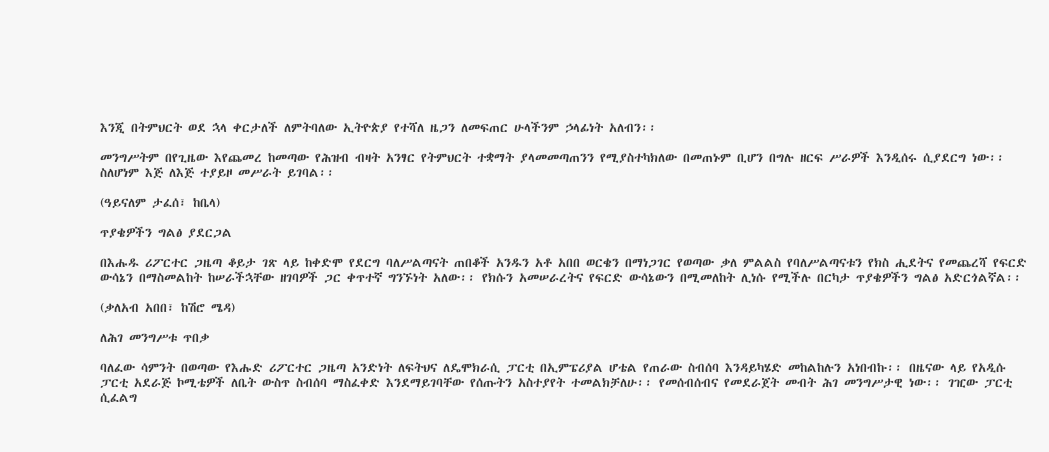እንጂ በትምህርት ወደ ኋላ ቀርታለች ለምትባለው ኢትዮጵያ የተሻለ ዜጋን ለመፍጠር ሁላችንም ኃላፊነት አለብን፡፡

መንግሥትም በየጊዜው እየጨመረ ከመጣው የሕዝብ ብዛት አንፃር የትምህርት ተቋማት ያላመመጣጠንን የሚያስተካክለው በመጠኑም ቢሆን በግሉ ዘርፍ ሥራዎች እንዲሰሩ ሲያደርግ ነው፡፡ ስለሆነም እጅ ለእጅ ተያይዞ መሥራት ይገባል፡፡

(ዓይናለም ታፈሰ፣ ከቤላ)

ጥያቄዎችን ግልፅ ያደርጋል

በእሑዱ ሪፖርተር ጋዜጣ ቆይታ ገጽ ላይ ከቀድሞ የደርግ ባለሥልጣናት ጠበቆች አንዱን አቶ አበበ ወርቄን በማነጋገር የወጣው ቃለ ምልልስ የባለሥልጣናቱን የክስ ሒደትና የመጨረሻ የፍርድ ውሳኔን በማስመልከት ከሠራችኋቸው ዘገባዎች ጋር ቀጥተኛ ግንኙነት አለው፡፡ የክሱን አመሠራረትና የፍርድ ውሳኔውን በሚመለከት ሊነሱ የሚችሉ በርካታ ጥያቄዎችን ግልፅ አድርጎልኛል፡፡

(ቃለአብ አበበ፣ ከሽሮ ሜዳ)

ለሕገ መንግሥቱ ጥበቃ

ባለፈው ሳምንት በወጣው የእሑድ ሪፖርተር ጋዜጣ አንድነት ለፍትህና ለዴሞክራሲ ፓርቲ በኢምፔሪያል ሆቴል የጠራው ስብሰባ እንዳይካሄድ መከልከሉን አነበብኩ፡፡ በዜናው ላይ የአዲሱ ፓርቲ አደራጅ ኮሚቴዎች ለቤት ውስጥ ስብሰባ ማስፈቀድ እንደማይገባቸው የሰጡትን አስተያየት ተመልክቻለሁ፡፡ የመሰብሰብና የመደራጀት መብት ሕገ መንግሥታዊ ነው፡፡ ገዢው ፓርቲ ሲፈልግ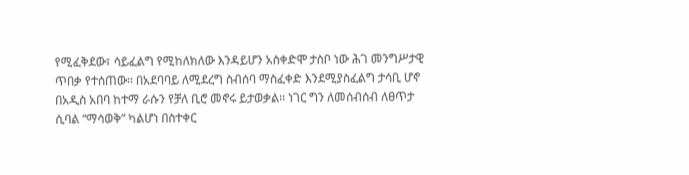የሚፈቅደው፣ ሳይፈልግ የሚከለክለው እንዳይሆን አስቀድሞ ታስቦ ነው ሕገ መንግሥታዊ ጥበቃ የተሰጠው፡፡ በአደባባይ ለሚደረግ ስብሰባ ማስፈቀድ እንደሚያስፈልግ ታሳቢ ሆኖ በአዲስ አበባ ከተማ ራሱን የቻለ ቢሮ መኖሩ ይታወቃል፡፡ ነገር ግን ለመሰብሰብ ለፀጥታ ሲባል “ማሳወቅ” ካልሆነ በስተቀር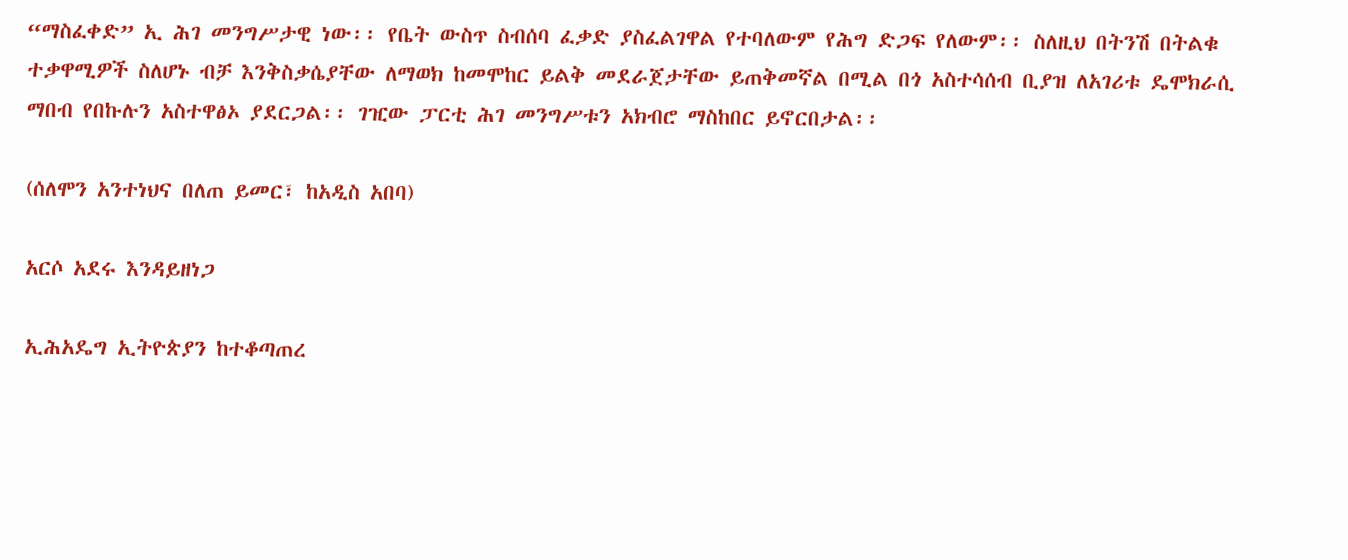“ማስፈቀድ” ኢ ሕገ መንግሥታዊ ነው፡፡ የቤት ውስጥ ስብሰባ ፈቃድ ያስፈልገዋል የተባለውም የሕግ ድጋፍ የለውም፡፡ ስለዚህ በትንሽ በትልቁ ተቃዋሚዎች ስለሆኑ ብቻ እንቅስቃሴያቸው ለማወክ ከመሞከር ይልቅ መደራጀታቸው ይጠቅመኛል በሚል በጎ አስተሳሰብ ቢያዝ ለአገሪቱ ዴሞክራሲ ማበብ የበኩሉን አስተዋፅኦ ያደርጋል፡፡ ገዢው ፓርቲ ሕገ መንግሥቱን አክብሮ ማስከበር ይኖርበታል፡፡

(ሰለሞን አንተነህና በለጠ ይመር፣ ከአዲስ አበባ)

አርሶ አደሩ እንዳይዘነጋ

ኢሕአዴግ ኢትዮጵያን ከተቆጣጠረ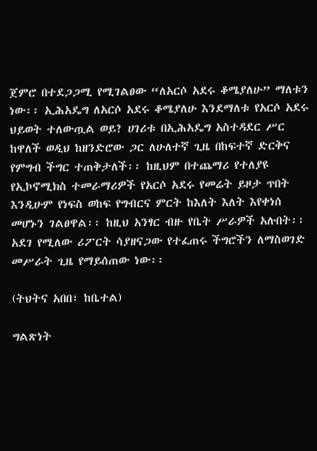ጀምሮ በተደጋጋሚ የሚገልፀው “ለአርሶ አደሩ ቆሜያለሁ” ማለቱን ነው፡፡ ኢሕአዴግ ለአርሶ አደሩ ቆሜያለሁ እንደማለቱ የአርሶ አደሩ ህይወት ተለውጧል ወይ? ሀገሪቱ በኢሕአዴግ አስተዳደር ሥር ከዋለች ወዲህ ከዘንድሮው ጋር ለሁለተኛ ጊዜ በከፍተኛ ድርቅና የምግብ ችግር ተጠቅታለች፡፡ ከዚህም በተጨማሪ የተለያዩ የኢኮኖሚክስ ተመራማሪዎች የአርሶ አደሩ የመሬት ይዞታ ጥበት እንዲሁም የነፍስ ወከፍ የግብርና ምርት ከእለት እለት እየቀነሰ መሆኑን ገልፀዋል፡፡ ከዚህ አንፃር ብዙ የቤት ሥራዎች አሉበት፡፡ አደገ የሚለው ሪፖርት ሳያዘናጋው የተፈጠሩ ችግሮችን ለማስወገድ መሥራት ጊዜ የማይሰጠው ነው፡፡

(ትህትና አበበ፣ ከቤተል)

ግልጽነት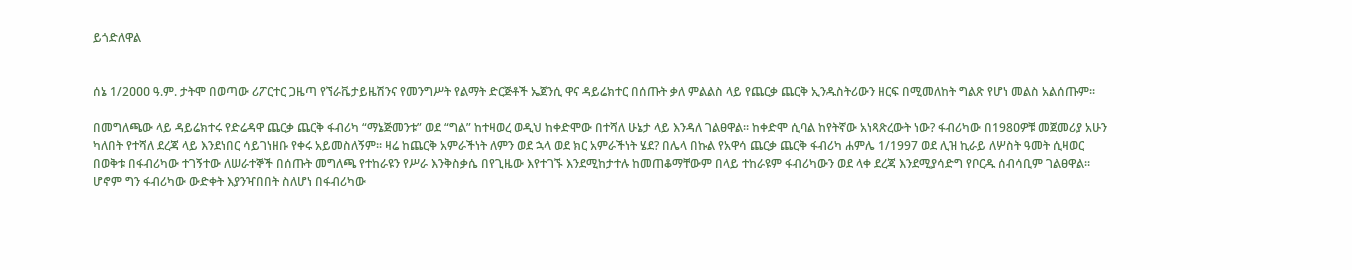ይጎድለዋል


ሰኔ 1/2ዐዐዐ ዓ.ም. ታትሞ በወጣው ሪፖርተር ጋዜጣ የኘራቬታይዜሽንና የመንግሥት የልማት ድርጅቶች ኤጀንሲ ዋና ዳይሬክተር በሰጡት ቃለ ምልልስ ላይ የጨርቃ ጨርቅ ኢንዱስትሪውን ዘርፍ በሚመለከት ግልጽ የሆነ መልስ አልሰጡም፡፡

በመግለጫው ላይ ዳይሬክተሩ የድሬዳዋ ጨርቃ ጨርቅ ፋብሪካ “ማኔጅመንቱ” ወደ “ግል” ከተዛወረ ወዲህ ከቀድሞው በተሻለ ሁኔታ ላይ እንዳለ ገልፀዋል፡፡ ከቀድሞ ሲባል ከየትኛው አነጻጽረውት ነው? ፋብሪካው በ198ዐዎቹ መጀመሪያ አሁን ካለበት የተሻለ ደረጃ ላይ እንደነበር ሳይገነዘቡ የቀሩ አይመስለኝም፡፡ ዛሬ ከጨርቅ አምራችነት ለምን ወደ ኋላ ወደ ክር አምራችነት ሄደ? በሌላ በኩል የአዋሳ ጨርቃ ጨርቅ ፋብሪካ ሐምሌ 1/1997 ወደ ሊዝ ኪራይ ለሦስት ዓመት ሲዛወር በወቅቱ በፋብሪካው ተገኝተው ለሠራተኞች በሰጡት መግለጫ የተከራዩን የሥራ እንቅስቃሴ በየጊዜው እየተገኙ እንደሚከታተሉ ከመጠቆማቸውም በላይ ተከራዩም ፋብሪካውን ወደ ላቀ ደረጃ እንደሚያሳድግ የቦርዱ ሰብሳቢም ገልፀዋል፡፡ ሆኖም ግን ፋብሪካው ውድቀት እያንዣበበት ስለሆነ በፋብሪካው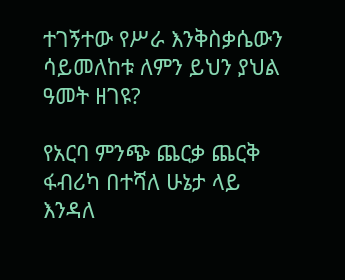ተገኝተው የሥራ እንቅስቃሴውን ሳይመለከቱ ለምን ይህን ያህል ዓመት ዘገዩ?

የአርባ ምንጭ ጨርቃ ጨርቅ ፋብሪካ በተሻለ ሁኔታ ላይ እንዳለ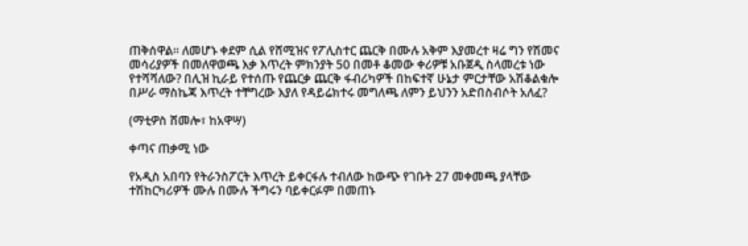ጠቅሰዋል፡፡ ለመሆኑ ቀደም ሲል የሸሚዝና የፖሊስተር ጨርቅ በሙሉ አቅም እያመረተ ዛሬ ግን የሽመና መሳሪያዎች በመለዋወጫ እቃ እጥረት ምክንያት 50 በመቶ ቆመው ቀሪዎቹ አቡጀዲ ስላመረቱ ነው የተሻሻለው? በሊዝ ኪራይ የተሰጡ የጨርቃ ጨርቅ ፋብሪካዎች በከፍተኛ ሁኔታ ምርታቸው አሽቆልቁሎ በሥራ ማስኬጃ እጥረት ተቸግረው እያለ የዳይሬክተሩ መግለጫ ለምን ይህንን አድበስብሶት አለፈ?

(ማቲዎስ ሸመሎ፣ ከአዋሣ)

ቀጣና ጠቃሚ ነው

የአዲስ አበባን የትራንስፖርት እጥረት ይቀርፋሉ ተብለው ከውጭ የገቡት 27 መቀመጫ ያላቸው ተሽከርካሪዎች ሙሉ በሙሉ ችግሩን ባይቀርፉም በመጠኑ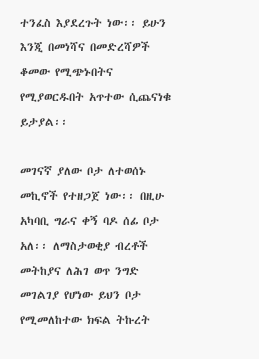ተንፈስ እያደረጉት ነው፡፡ ይሁን እንጂ በመነሻና በመድረሻዎች ቆመው የሚጭኑበትና የሚያወርዱበት አጥተው ሲጨናነቁ ይታያል፡፡

መገናኛ ያለው ቦታ ለተወሰኑ መኪኖች የተዘጋጀ ነው፡፡ በዚሁ አካባቢ ግራና ቀኝ ባዶ ሰፊ ቦታ አለ፡፡ ለማስታወቂያ ብረቶች መትከያና ለሕገ ወጥ ንግድ መገልገያ የሆነው ይህን ቦታ የሚመለከተው ክፍል ትኩረት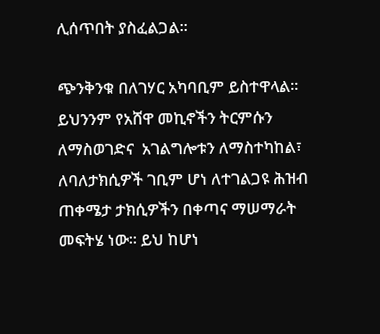ሊሰጥበት ያስፈልጋል፡፡

ጭንቅንቁ በለገሃር አካባቢም ይስተዋላል፡፡ ይህንንም የአሸዋ መኪኖችን ትርምሱን ለማስወገድና  አገልግሎቱን ለማስተካከል፣ ለባለታክሲዎች ገቢም ሆነ ለተገልጋዩ ሕዝብ ጠቀሜታ ታክሲዎችን በቀጣና ማሠማራት መፍትሄ ነው፡፡ ይህ ከሆነ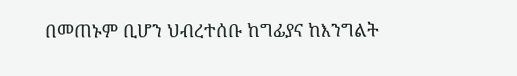በመጠኑም ቢሆን ህብረተሰቡ ከግፊያና ከእንግልት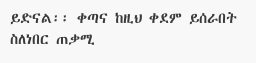ይድናል፡፡ ቀጣና ከዚህ ቀደም ይሰራበት ስለነበር ጠቃሚ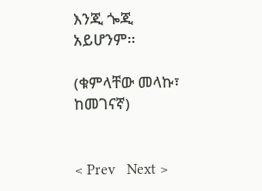እንጂ ጐጂ አይሆንም፡፡

(ቁምላቸው መላኩ፣ ከመገናኛ)


< Prev   Next >